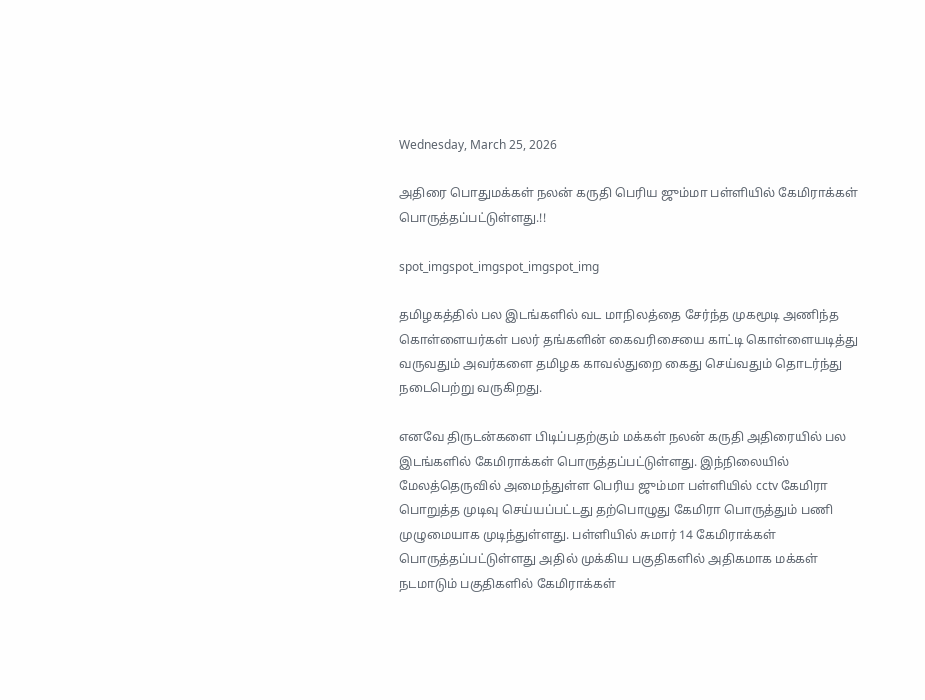Wednesday, March 25, 2026

அதிரை பொதுமக்கள் நலன் கருதி பெரிய ஜும்மா பள்ளியில் கேமிராக்கள் பொருத்தப்பட்டுள்ளது.!!

spot_imgspot_imgspot_imgspot_img

தமிழகத்தில் பல இடங்களில் வட மாநிலத்தை சேர்ந்த முகமூடி அணிந்த கொள்ளையர்கள் பலர் தங்களின் கைவரிசையை காட்டி கொள்ளையடித்து வருவதும் அவர்களை தமிழக காவல்துறை கைது செய்வதும் தொடர்ந்து நடைபெற்று வருகிறது.

எனவே திருடன்களை பிடிப்பதற்கும் மக்கள் நலன் கருதி அதிரையில் பல இடங்களில் கேமிராக்கள் பொருத்தப்பட்டுள்ளது. இந்நிலையில் மேலத்தெருவில் அமைந்துள்ள பெரிய ஜும்மா பள்ளியில் cctv கேமிரா பொறுத்த முடிவு செய்யப்பட்டது தற்பொழுது கேமிரா பொருத்தும் பணி முழுமையாக முடிந்துள்ளது. பள்ளியில் சுமார் 14 கேமிராக்கள் பொருத்தப்பட்டுள்ளது அதில் முக்கிய பகுதிகளில் அதிகமாக மக்கள் நடமாடும் பகுதிகளில் கேமிராக்கள்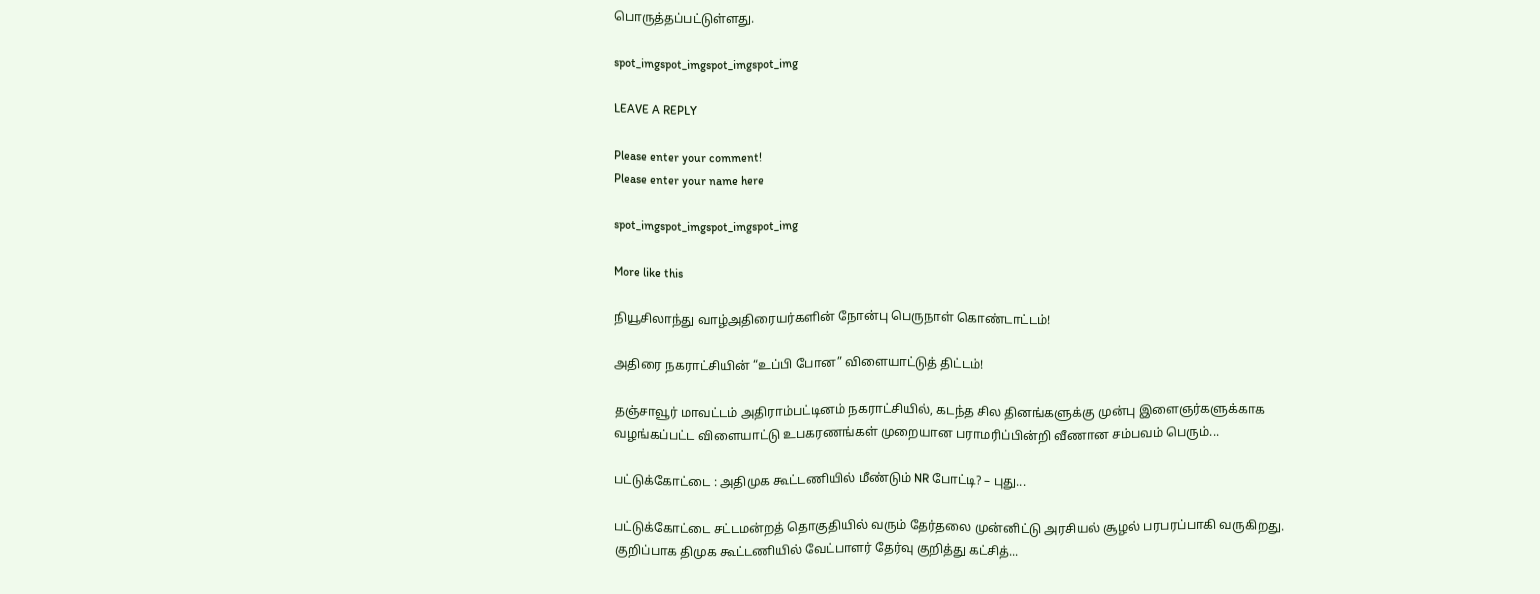பொருத்தப்பட்டுள்ளது.

spot_imgspot_imgspot_imgspot_img

LEAVE A REPLY

Please enter your comment!
Please enter your name here

spot_imgspot_imgspot_imgspot_img

More like this

நியூசிலாந்து வாழ்அதிரையர்களின் நோன்பு பெருநாள் கொண்டாட்டம்!

அதிரை நகராட்சியின் “உப்பி போன” விளையாட்டுத் திட்டம்!

தஞ்சாவூர் மாவட்டம் அதிராம்பட்டினம் நகராட்சியில், கடந்த சில தினங்களுக்கு முன்பு இளைஞர்களுக்காக வழங்கப்பட்ட விளையாட்டு உபகரணங்கள் முறையான பராமரிப்பின்றி வீணான சம்பவம் பெரும்...

பட்டுக்கோட்டை : அதிமுக கூட்டணியில் மீண்டும் NR போட்டி? – புது...

பட்டுக்கோட்டை சட்டமன்றத் தொகுதியில் வரும் தேர்தலை முன்னிட்டு அரசியல் சூழல் பரபரப்பாகி வருகிறது. குறிப்பாக திமுக கூட்டணியில் வேட்பாளர் தேர்வு குறித்து கட்சித்...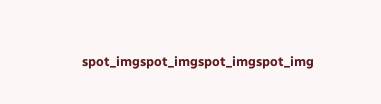spot_imgspot_imgspot_imgspot_img